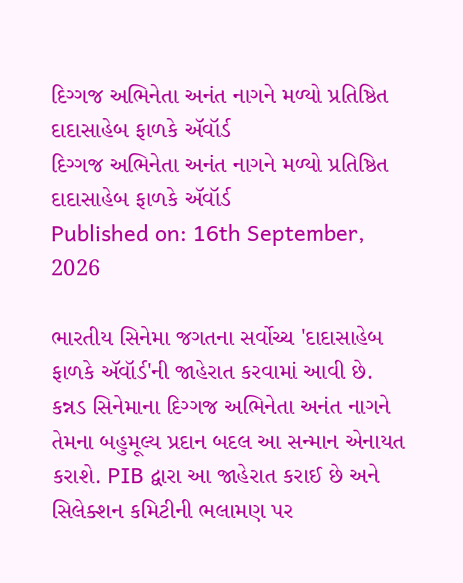દિગ્ગજ અભિનેતા અનંત નાગને મળ્યો પ્રતિષ્ઠિત દાદાસાહેબ ફાળકે ઍવૉર્ડ
દિગ્ગજ અભિનેતા અનંત નાગને મળ્યો પ્રતિષ્ઠિત દાદાસાહેબ ફાળકે ઍવૉર્ડ
Published on: 16th September, 2026

ભારતીય સિનેમા જગતના સર્વોચ્ચ 'દાદાસાહેબ ફાળકે ઍવૉર્ડ'ની જાહેરાત કરવામાં આવી છે. કન્નડ સિનેમાના દિગ્ગજ અભિનેતા અનંત નાગને તેમના બહુમૂલ્ય પ્રદાન બદલ આ સન્માન એનાયત કરાશે. PIB દ્વારા આ જાહેરાત કરાઈ છે અને સિલેક્શન કમિટીની ભલામણ પર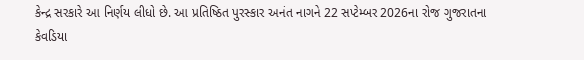કેન્દ્ર સરકારે આ નિર્ણય લીધો છે. આ પ્રતિષ્ઠિત પુરસ્કાર અનંત નાગને 22 સપ્ટેમ્બર 2026ના રોજ ગુજરાતના કેવડિયા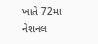ખાતે 72મા નેશનલ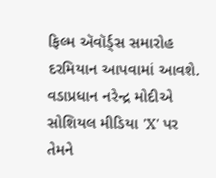ફિલ્મ ઍવૉર્ડ્સ સમારોહ દરમિયાન આપવામાં આવશે. વડાપ્રધાન નરેન્દ્ર મોદીએ સોશિયલ મીડિયા 'X' પર તેમને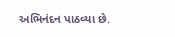અભિનંદન પાઠવ્યા છે.